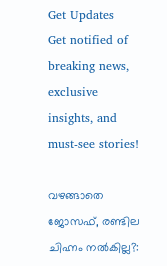Get Updates
Get notified of breaking news, exclusive insights, and must-see stories!

വഴങ്ങാതെ ജോസഫ്, രണ്ടില ചിഹ്നം നല്‍കില്ല?: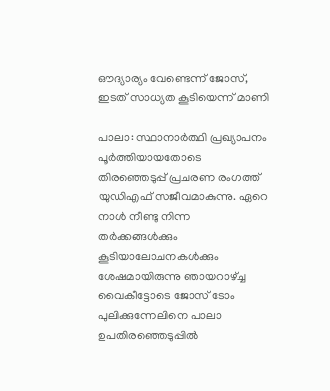ഔദ്യാര്യം വേണ്ടെന്ന് ജോസ്, ഇടത് സാധ്യത കൂടിയെന്ന് മാണി

പാലാ: സ്ഥാനാര്‍ത്ഥി പ്രഖ്യാപനം പൂര്‍ത്തിയായതോടെ തിരഞ്ഞെടുപ്പ് പ്രചരണ രംഗത്ത് യുഡിഎഫ് സജീവമാകുന്നു. ഏറെ നാള്‍ നീണ്ടു നിന്ന തര്‍ക്കങ്ങള്‍ക്കും കൂടിയാലോചനകള്‍ക്കും ശേഷമായിരുന്നു ഞായറാഴ്ച്ച വൈകീട്ടോടെ ജോസ് ടോം പുലിക്കുന്നേലിനെ പാലാ ഉപതിരഞ്ഞെടുപ്പില്‍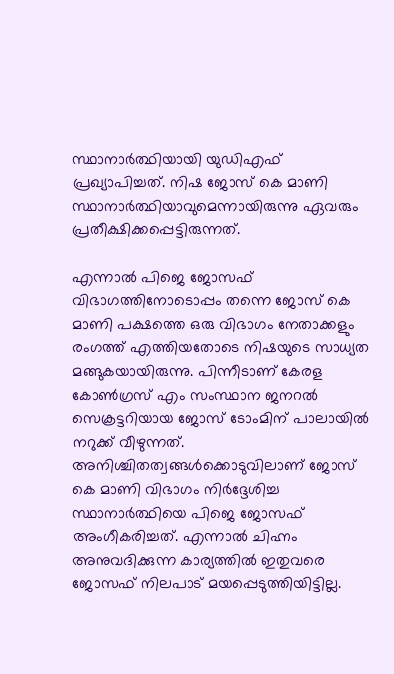സ്ഥാനാര്‍ത്ഥിയായി യുഡിഎഫ് പ്രഖ്യാപിച്ചത്. നിഷ ജോസ് കെ മാണി സ്ഥാനാര്‍ത്ഥിയാവുമെന്നായിരുന്നു ഏവരും പ്രതീക്ഷിക്കപ്പെട്ടിരുന്നത്.

എന്നാല്‍ പിജെ ജോസഫ് വിഭാഗത്തിനോടൊപ്പം തന്നെ ജോസ് കെ മാണി പക്ഷത്തെ ഒരു വിഭാഗം നേതാക്കളും രംഗത്ത് എത്തിയതോടെ നിഷയുടെ സാധ്യത മങ്ങുകയായിരുന്നു. പിന്നീടാണ് കേരള കോണ്‍ഗ്രസ് എം സംസ്ഥാന ജനറല്‍ സെക്രട്ടറിയായ ജോസ് ടോംമിന് പാലായില്‍ നറുക്ക് വീഴുന്നത്. അനിശ്ചിതത്വങ്ങള്‍ക്കൊടുവിലാണ് ജോസ് കെ മാണി വിഭാഗം നിര്‍ദ്ദേശിച്ച സ്ഥാനാര്‍ത്ഥിയെ പിജെ ജോസഫ് അംഗീകരിച്ചത്. എന്നാല്‍ ചിഹ്നം അനുവദിക്കുന്ന കാര്യത്തില്‍ ഇതുവരെ ജോസഫ് നിലപാട് മയപ്പെടുത്തിയിട്ടില്ല.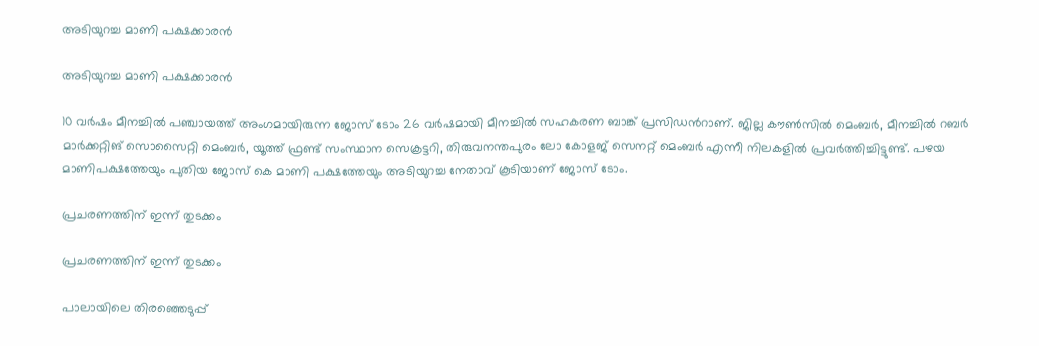അടിയുറച്ച മാണി പക്ഷക്കാരന്‍

അടിയുറച്ച മാണി പക്ഷക്കാരന്‍

10 വര്‍ഷം മീനച്ചില്‍ പഞ്ചായത്ത് അംഗമായിരുന്ന ജോസ് ടോം 26 വര്‍ഷമായി മീനച്ചില്‍ സഹകരണ ബാങ്ക് പ്രസിഡന്‍റാണ്. ജില്ല കൗണ്‍സില്‍ മെംബര്‍, മീനച്ചില്‍ റബര്‍ മാര്‍ക്കറ്റിങ് സൊസൈറ്റി മെംബര്‍, യൂത്ത് ഫ്രണ്ട് സംസ്ഥാന സെക്രട്ടറി, തിരുവനന്തപുരം ലോ കോളജ് സെനറ്റ് മെംബര്‍ എന്നീ നിലകളില്‍ പ്രവര്‍ത്തിച്ചിട്ടുണ്ട്. പഴയ മാണിപക്ഷത്തേയും പുതിയ ജോസ് കെ മാണി പക്ഷത്തേയും അടിയുറച്ച നേതാവ് കൂടിയാണ് ജോസ് ടോം.

പ്രചരണത്തിന് ഇന്ന് തുടക്കം

പ്രചരണത്തിന് ഇന്ന് തുടക്കം

പാലായിലെ തിരഞ്ഞെടുപ്പ്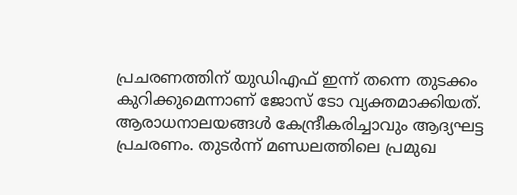പ്രചരണത്തിന് യുഡിഎഫ് ഇന്ന് തന്നെ തുടക്കം കുറിക്കുമെന്നാണ് ജോസ് ടോ വ്യക്തമാക്കിയത്. ആരാധനാലയങ്ങള്‍ കേന്ദ്രീകരിച്ചാവും ആദ്യഘട്ട പ്രചരണം. തുടര്‍ന്ന് മണ്ഡലത്തിലെ പ്രമുഖ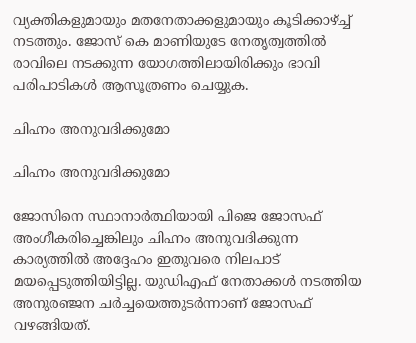വ്യക്തികളുമായും മതനേതാക്കളുമായും കൂടിക്കാഴ്ച്ച് നടത്തും. ജോസ് കെ മാണിയുടേ നേതൃത്വത്തില്‍ രാവിലെ നടക്കുന്ന യോഗത്തിലായിരിക്കും ഭാവി പരിപാടികള്‍ ആസൂത്രണം ചെയ്യുക.

ചിഹ്നം അനുവദിക്കുമോ

ചിഹ്നം അനുവദിക്കുമോ

ജോസിനെ സ്ഥാനാര്‍ത്ഥിയായി പിജെ ജോസഫ് അംഗീകരിച്ചെങ്കിലും ചിഹ്നം അനുവദിക്കുന്ന കാര്യത്തില്‍ അദ്ദേഹം ഇതുവരെ നിലപാട് മയപ്പെടുത്തിയിട്ടില്ല. യുഡിഎഫ് നേതാക്കള്‍ നടത്തിയ അനുരഞ്ജന ചര്‍ച്ചയെത്തുടര്‍ന്നാണ് ജോസഫ് വഴങ്ങിയത്.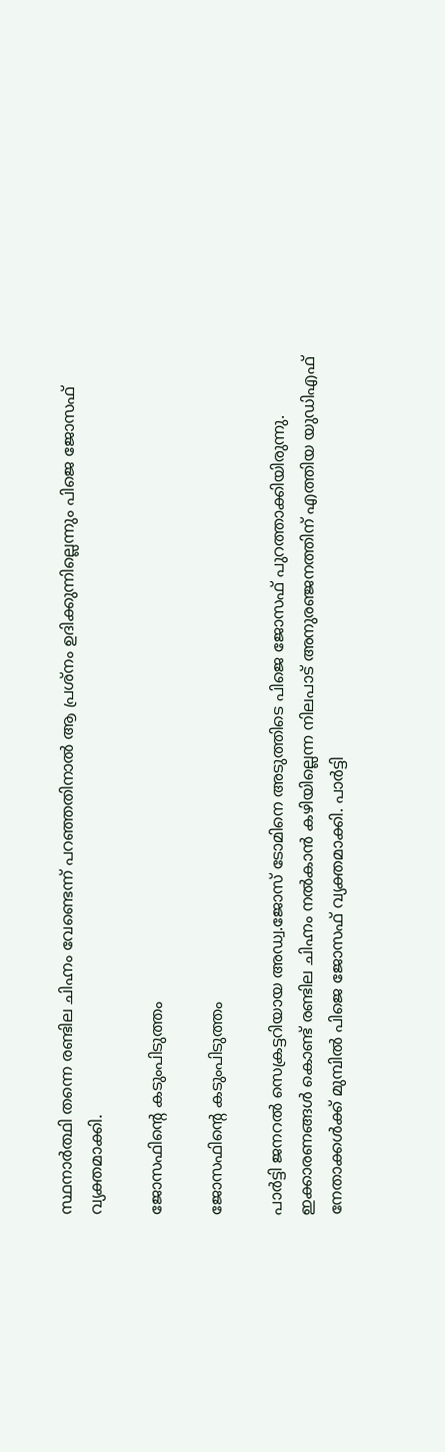സ്ഥനാര്‍ത്ഥി തന്നെ രണ്ടില ചിഹ്നം വേണ്ടെന്ന് പറഞ്ഞതിനാല്‍ ആ പ്രശ്നം ഉദിക്കുന്നില്ലെന്നും പിജെ ജോസഫ് വ്യക്തമാക്കി.

ജോസഫിന്‍റെ കടുംപിടുത്തം

ജോസഫിന്‍റെ കടുംപിടുത്തം

പാര്‍ട്ടി ജനറല്‍ സെക്രട്ടറിയായ അഡ്വ.ജോസ് ടോമിനെ അടുത്തിടെ പിജെ ജോസഫ് പുറത്താക്കിയിരുന്നു. ഇക്കാരണങ്ങള്‍ കൊണ്ട് രണ്ടില ചിഹ്നം നല്‍കാന്‍ കഴിയില്ലെന്ന നിലപാട് അനുരഞ്ജനത്തിന് എത്തിയ യുഡിഎഫ് നേതാക്കള്‍ക്ക് മുമ്പില്‍ പിജെ ജോസഫ് വ്യക്തമാക്കി. പാര്‍ട്ടി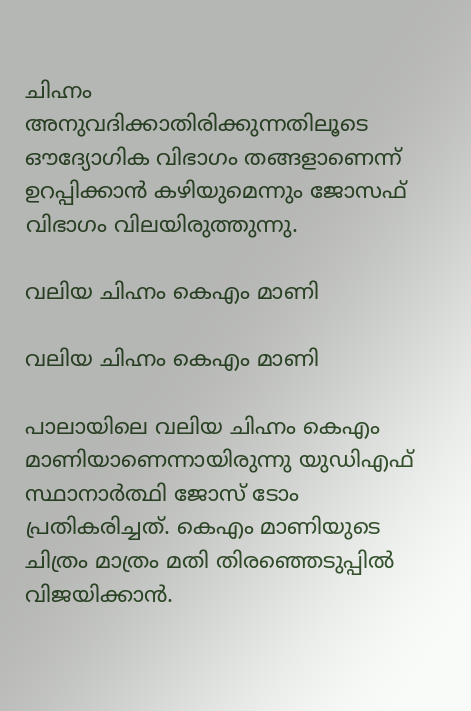ചിഹ്നം അനുവദിക്കാതിരിക്കുന്നതിലൂടെ ഔദ്യോഗിക വിഭാഗം തങ്ങളാണെന്ന് ഉറപ്പിക്കാന്‍ കഴിയുമെന്നും ജോസഫ് വിഭാഗം വിലയിരുത്തുന്നു.

വലിയ ചിഹ്നം കെഎം മാണി

വലിയ ചിഹ്നം കെഎം മാണി

പാലായിലെ വലിയ ചിഹ്നം കെഎം മാണിയാണെന്നായിരുന്നു യുഡിഎഫ് സ്ഥാനാര്‍ത്ഥി ജോസ് ടോം പ്രതികരിച്ചത്. കെഎം മാണിയുടെ ചിത്രം മാത്രം മതി തിരഞ്ഞെടുപ്പില്‍ വിജയിക്കാന്‍.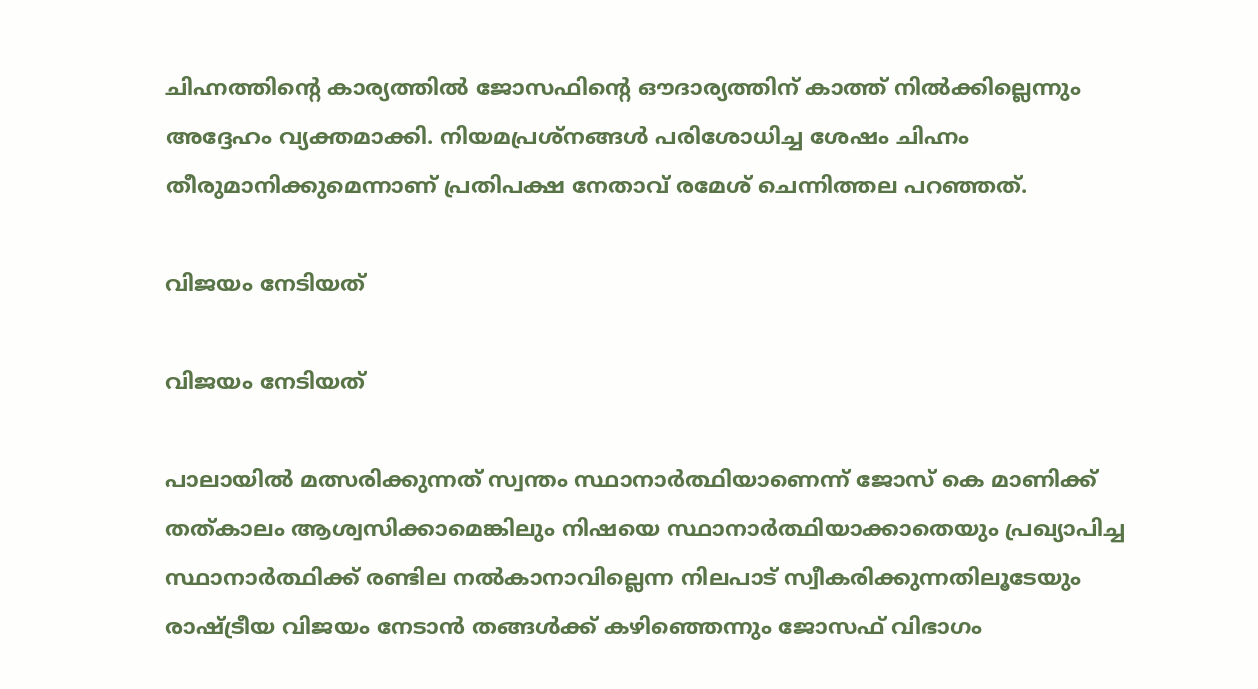ചിഹ്നത്തിന്‍റെ കാര്യത്തില്‍ ജോസഫിന്‍റെ ഔദാര്യത്തിന് കാത്ത് നില്‍ക്കില്ലെന്നും അദ്ദേഹം വ്യക്തമാക്കി. നിയമപ്രശ്നങ്ങള്‍ പരിശോധിച്ച ശേഷം ചിഹ്നം തീരുമാനിക്കുമെന്നാണ് പ്രതിപക്ഷ നേതാവ് രമേശ് ചെന്നിത്തല പറഞ്ഞത്.

വിജയം നേടിയത്

വിജയം നേടിയത്

പാലായില്‍ മത്സരിക്കുന്നത് സ്വന്തം സ്ഥാനാര്‍ത്ഥിയാണെന്ന് ജോസ് കെ മാണിക്ക് തത്കാലം ആശ്വസിക്കാമെങ്കിലും നിഷയെ സ്ഥാനാര്‍ത്ഥിയാക്കാതെയും പ്രഖ്യാപിച്ച സ്ഥാനാര്‍ത്ഥിക്ക് രണ്ടില നല്‍കാനാവില്ലെന്ന നിലപാട് സ്വീകരിക്കുന്നതിലൂടേയും രാഷ്ട്രീയ വിജയം നേടാന്‍ തങ്ങള്‍ക്ക് കഴിഞ്ഞെന്നും ജോസഫ് വിഭാഗം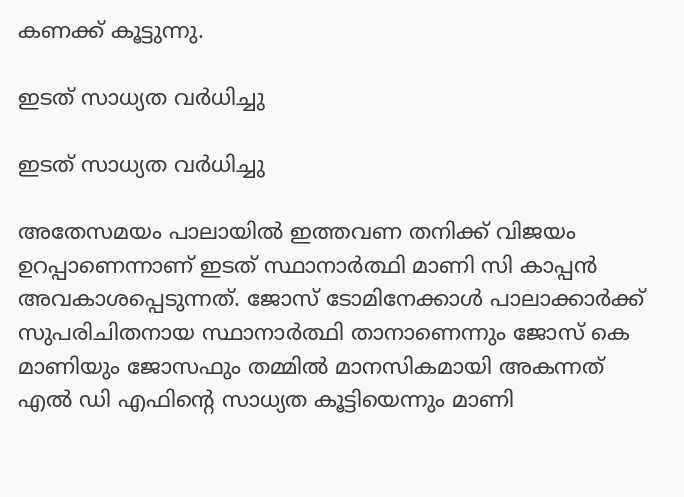കണക്ക് കൂട്ടുന്നു.

ഇടത് സാധ്യത വര്‍ധിച്ചു

ഇടത് സാധ്യത വര്‍ധിച്ചു

അതേസമയം പാലായില്‍ ഇത്തവണ തനിക്ക് വിജയം ഉറപ്പാണെന്നാണ് ഇടത് സ്ഥാനാര്‍ത്ഥി മാണി സി കാപ്പന്‍ അവകാശപ്പെടുന്നത്. ജോസ് ടോമിനേക്കാൾ പാലാക്കാർക്ക് സുപരിചിതനായ സ്ഥാനാർത്ഥി താനാണെന്നും ജോസ് കെ മാണിയും ജോസഫും തമ്മിൽ മാനസികമായി അകന്നത് എൽ ഡി എഫിന്‍റെ സാധ്യത കൂട്ടിയെന്നും മാണി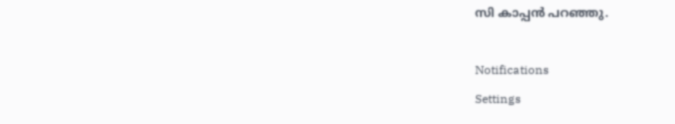സി കാപ്പന്‍ പറഞ്ഞു.

Notifications
Settings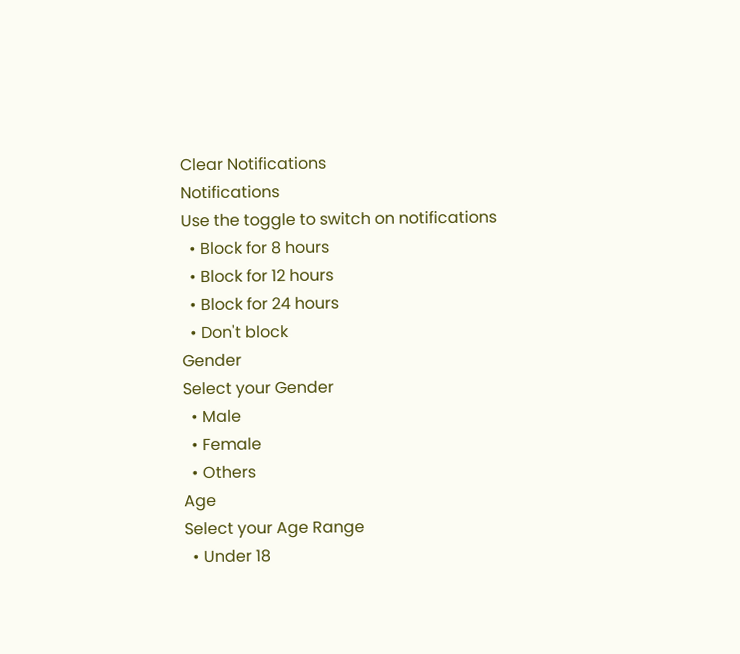Clear Notifications
Notifications
Use the toggle to switch on notifications
  • Block for 8 hours
  • Block for 12 hours
  • Block for 24 hours
  • Don't block
Gender
Select your Gender
  • Male
  • Female
  • Others
Age
Select your Age Range
  • Under 18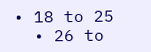• 18 to 25
  • 26 to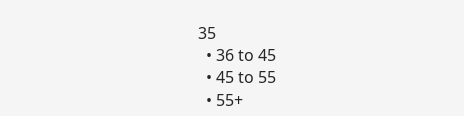35
  • 36 to 45
  • 45 to 55
  • 55+